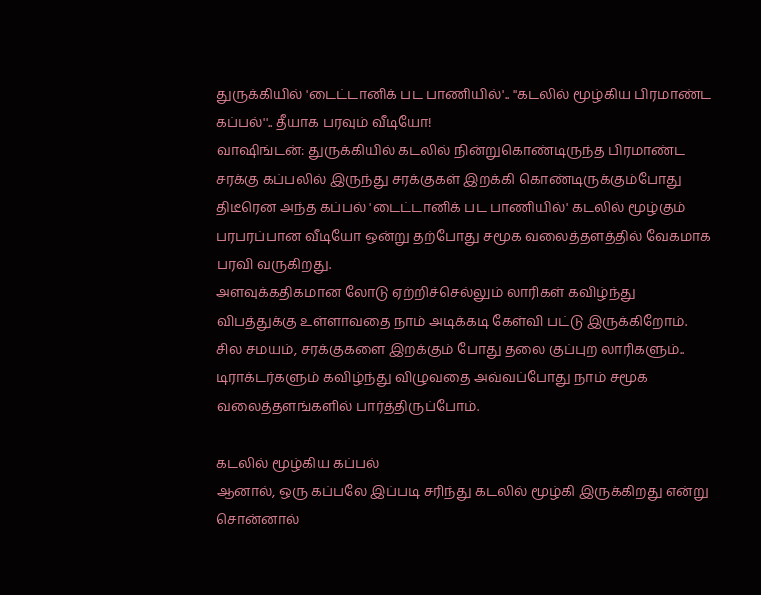துருக்கியில் 'டைட்டானிக் பட பாணியில்'.. ''கடலில் மூழ்கிய பிரமாண்ட கப்பல்''.. தீயாக பரவும் வீடியோ!
வாஷிங்டன்: துருக்கியில் கடலில் நின்றுகொண்டிருந்த பிரமாண்ட சரக்கு கப்பலில் இருந்து சரக்குகள் இறக்கி கொண்டிருக்கும்போது திடீரென அந்த கப்பல் 'டைட்டானிக் பட பாணியில்' கடலில் மூழ்கும் பரபரப்பான வீடியோ ஒன்று தற்போது சமூக வலைத்தளத்தில் வேகமாக பரவி வருகிறது.
அளவுக்கதிகமான லோடு ஏற்றிச்செல்லும் லாரிகள் கவிழ்ந்து விபத்துக்கு உள்ளாவதை நாம் அடிக்கடி கேள்வி பட்டு இருக்கிறோம்.
சில சமயம், சரக்குகளை இறக்கும் போது தலை குப்புற லாரிகளும்.. டிராக்டர்களும் கவிழ்ந்து விழுவதை அவ்வப்போது நாம் சமூக வலைத்தளங்களில் பார்த்திருப்போம்.

கடலில் மூழ்கிய கப்பல்
ஆனால், ஒரு கப்பலே இப்படி சரிந்து கடலில் மூழ்கி இருக்கிறது என்று சொன்னால்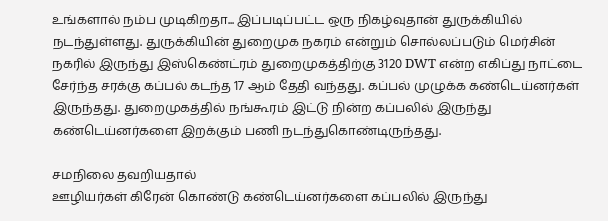உங்களால் நம்ப முடிகிறதா... இப்படிப்பட்ட ஒரு நிகழ்வுதான் துருக்கியில் நடந்துள்ளது. துருக்கியின் துறைமுக நகரம் என்றும் சொல்லப்படும் மெர்சின் நகரில் இருந்து இஸ்கெண்ட்ரம் துறைமுகத்திற்கு 3120 DWT என்ற எகிப்து நாட்டை சேர்ந்த சரக்கு கப்பல் கடந்த 17 ஆம் தேதி வந்தது. கப்பல் முழுக்க கண்டெய்னர்கள் இருந்தது. துறைமுகத்தில் நங்கூரம் இட்டு நின்ற கப்பலில் இருந்து கண்டெய்னர்களை இறக்கும் பணி நடந்துகொண்டிருந்தது.

சமநிலை தவறியதால்
ஊழியர்கள் கிரேன் கொண்டு கண்டெய்னர்களை கப்பலில் இருந்து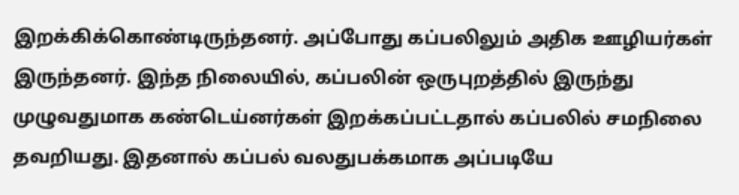இறக்கிக்கொண்டிருந்தனர். அப்போது கப்பலிலும் அதிக ஊழியர்கள் இருந்தனர். இந்த நிலையில், கப்பலின் ஒருபுறத்தில் இருந்து முழுவதுமாக கண்டெய்னர்கள் இறக்கப்பட்டதால் கப்பலில் சமநிலை தவறியது. இதனால் கப்பல் வலதுபக்கமாக அப்படியே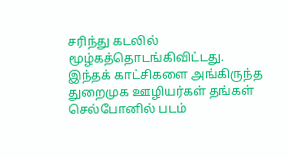சரிந்து கடலில் மூழ்கத்தொடங்கிவிட்டது. இந்தக் காட்சிகளை அங்கிருந்த துறைமுக ஊழியர்கள் தங்கள் செல்போனில் படம்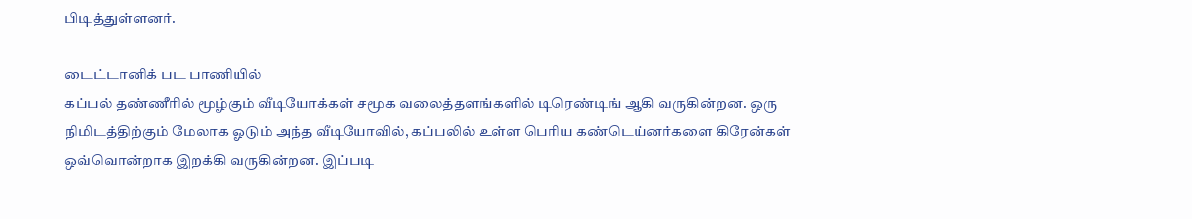பிடித்துள்ளனர்.

டைட்டானிக் பட பாணியில்
கப்பல் தண்ணீரில் மூழ்கும் வீடியோக்கள் சமூக வலைத்தளங்களில் டிரெண்டிங் ஆகி வருகின்றன. ஒரு நிமிடத்திற்கும் மேலாக ஓடும் அந்த வீடியோவில், கப்பலில் உள்ள பெரிய கண்டெய்னர்களை கிரேன்கள் ஒவ்வொன்றாக இறக்கி வருகின்றன. இப்படி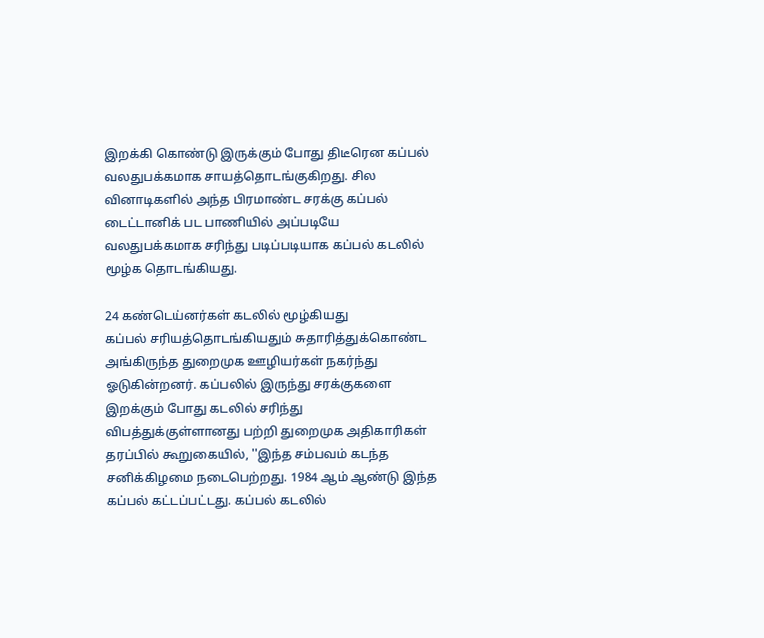இறக்கி கொண்டு இருக்கும் போது திடீரென கப்பல் வலதுபக்கமாக சாயத்தொடங்குகிறது. சில வினாடிகளில் அந்த பிரமாண்ட சரக்கு கப்பல் டைட்டானிக் பட பாணியில் அப்படியே வலதுபக்கமாக சரிந்து படிப்படியாக கப்பல் கடலில் மூழ்க தொடங்கியது.

24 கண்டெய்னர்கள் கடலில் மூழ்கியது
கப்பல் சரியத்தொடங்கியதும் சுதாரித்துக்கொண்ட அங்கிருந்த துறைமுக ஊழியர்கள் நகர்ந்து ஓடுகின்றனர். கப்பலில் இருந்து சரக்குகளை இறக்கும் போது கடலில் சரிந்து விபத்துக்குள்ளானது பற்றி துறைமுக அதிகாரிகள் தரப்பில் கூறுகையில், ''இந்த சம்பவம் கடந்த சனிக்கிழமை நடைபெற்றது. 1984 ஆம் ஆண்டு இந்த கப்பல் கட்டப்பட்டது. கப்பல் கடலில்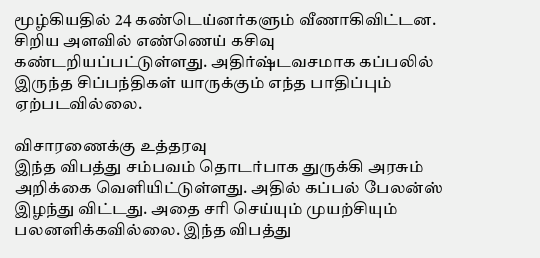மூழ்கியதில் 24 கண்டெய்னர்களும் வீணாகிவிட்டன. சிறிய அளவில் எண்ணெய் கசிவு கண்டறியப்பட்டுள்ளது. அதிர்ஷ்டவசமாக கப்பலில் இருந்த சிப்பந்திகள் யாருக்கும் எந்த பாதிப்பும் ஏற்படவில்லை.

விசாரணைக்கு உத்தரவு
இந்த விபத்து சம்பவம் தொடர்பாக துருக்கி அரசும் அறிக்கை வெளியிட்டுள்ளது. அதில் கப்பல் பேலன்ஸ் இழந்து விட்டது. அதை சரி செய்யும் முயற்சியும் பலனளிக்கவில்லை. இந்த விபத்து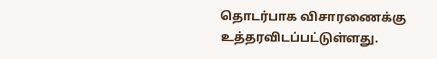தொடர்பாக விசாரணைக்கு உத்தரவிடப்பட்டுள்ளது.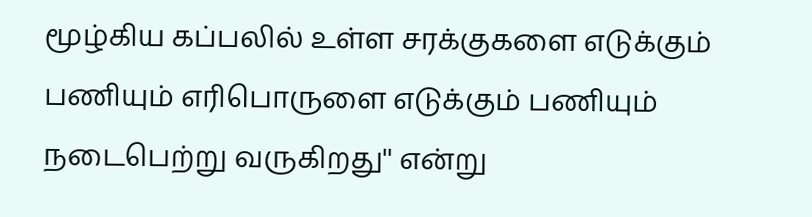மூழ்கிய கப்பலில் உள்ள சரக்குகளை எடுக்கும் பணியும் எரிபொருளை எடுக்கும் பணியும் நடைபெற்று வருகிறது'' என்று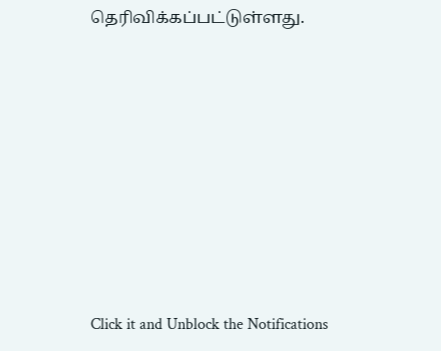தெரிவிக்கப்பட்டுள்ளது.












Click it and Unblock the Notifications